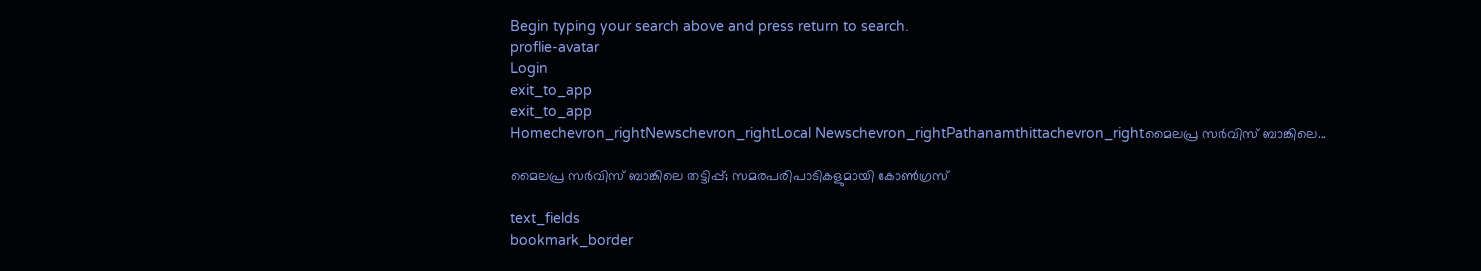Begin typing your search above and press return to search.
proflie-avatar
Login
exit_to_app
exit_to_app
Homechevron_rightNewschevron_rightLocal Newschevron_rightPathanamthittachevron_rightമൈലപ്ര സർവിസ് ബാങ്കിലെ...

മൈലപ്ര സർവിസ് ബാങ്കിലെ തട്ടിപ്പ്; സമരപരിപാടികളുമായി കോൺഗ്രസ്

text_fields
bookmark_border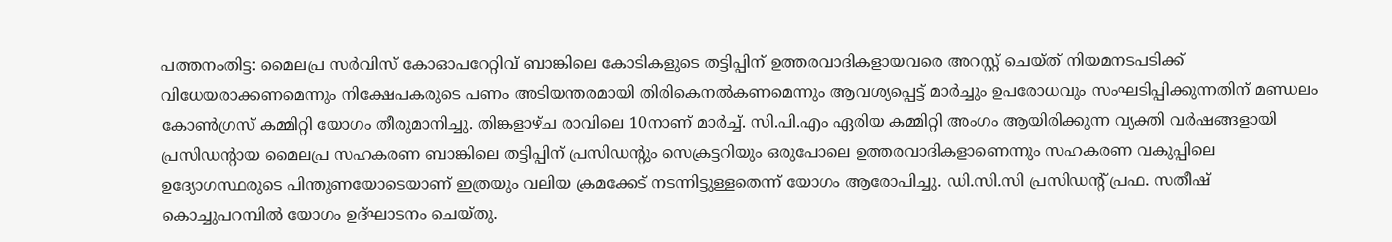പത്തനംതിട്ട: മൈലപ്ര സർവിസ് കോഓപറേറ്റിവ് ബാങ്കിലെ കോടികളുടെ തട്ടിപ്പിന് ഉത്തരവാദികളായവരെ അറസ്റ്റ് ചെയ്ത് നിയമനടപടിക്ക് വിധേയരാക്കണമെന്നും നിക്ഷേപകരുടെ പണം അടിയന്തരമായി തിരികെനൽകണമെന്നും ആവശ്യപ്പെട്ട് മാർച്ചും ഉപരോധവും സംഘടിപ്പിക്കുന്നതിന് മണ്ഡലം കോൺഗ്രസ് കമ്മിറ്റി യോഗം തീരുമാനിച്ചു. തിങ്കളാഴ്ച രാവിലെ 10നാണ് മാർച്ച്. സി.പി.എം ഏരിയ കമ്മിറ്റി അംഗം ആയിരിക്കുന്ന വ്യക്തി വർഷങ്ങളായി പ്രസിഡന്‍റായ മൈലപ്ര സഹകരണ ബാങ്കിലെ തട്ടിപ്പിന് പ്രസിഡന്‍റും സെക്രട്ടറിയും ഒരുപോലെ ഉത്തരവാദികളാണെന്നും സഹകരണ വകുപ്പിലെ ഉദ്യോഗസ്ഥരുടെ പിന്തുണയോടെയാണ് ഇത്രയും വലിയ ക്രമക്കേട് നടന്നിട്ടുള്ളതെന്ന് യോഗം ആരോപിച്ചു. ഡി.സി.സി പ്രസിഡന്‍റ് പ്രഫ. സതീഷ് കൊച്ചുപറമ്പിൽ യോഗം ഉദ്ഘാടനം ചെയ്തു.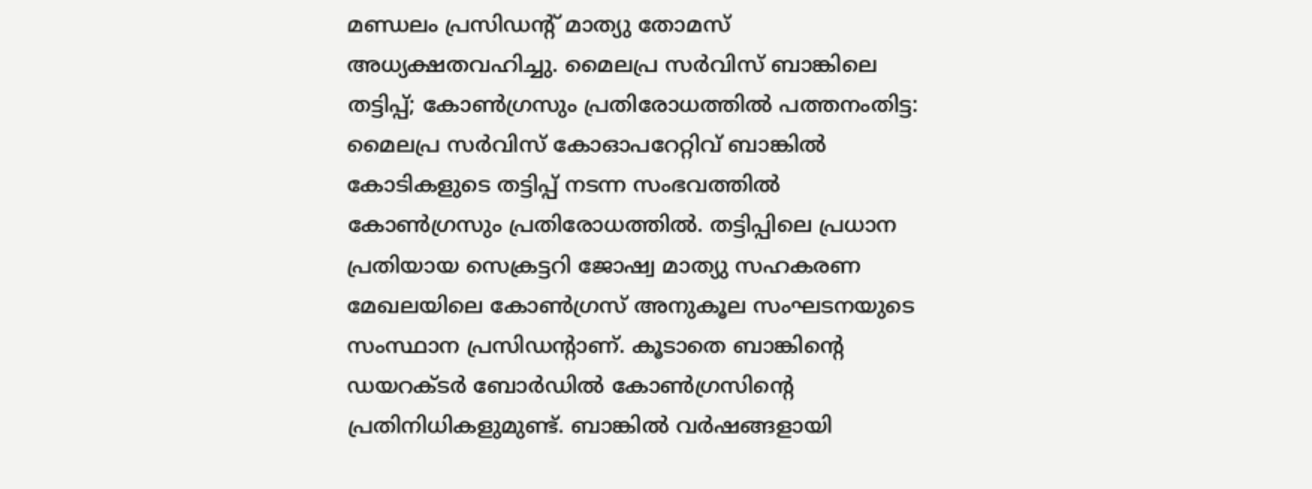മണ്ഡലം പ്രസിഡന്‍റ് മാത്യു തോമസ് അധ്യക്ഷതവഹിച്ചു. മൈലപ്ര സർവിസ് ബാങ്കിലെ തട്ടിപ്പ്; കോൺഗ്രസും പ്രതിരോധത്തിൽ പത്തനംതിട്ട: മൈലപ്ര സർവിസ് കോഓപറേറ്റിവ് ബാങ്കിൽ കോടികളുടെ തട്ടിപ്പ് നടന്ന സംഭവത്തിൽ കോൺഗ്രസും പ്രതിരോധത്തിൽ. തട്ടിപ്പിലെ പ്രധാന പ്രതിയായ സെക്രട്ടറി ജോഷ്വ മാത്യു സഹകരണ മേഖലയിലെ കോൺഗ്രസ് അനുകൂല സംഘടനയുടെ സംസ്ഥാന പ്രസിഡന്‍റാണ്. കൂടാതെ ബാങ്കിന്‍റെ ഡയറക്ടർ ബോർഡിൽ കോൺഗ്രസിന്‍റെ പ്രതിനിധികളുമുണ്ട്. ബാങ്കിൽ വർഷങ്ങളായി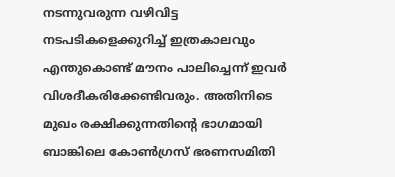നടന്നുവരുന്ന വഴിവിട്ട നടപടികളെക്കുറിച്ച് ഇത്രകാലവും എന്തുകൊണ്ട് മൗനം പാലിച്ചെന്ന് ഇവർ വിശദീകരിക്കേണ്ടിവരും. അതിനിടെ മുഖം രക്ഷിക്കുന്നതിന്‍റെ ഭാഗമായി ബാങ്കിലെ കോൺഗ്രസ് ഭരണസമിതി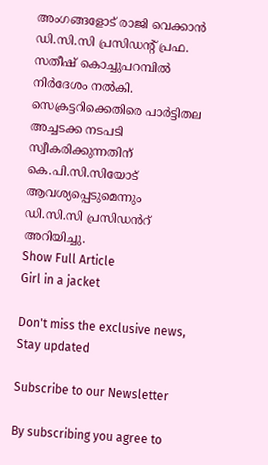അംഗങ്ങളോട് രാജി വെക്കാൻ ഡി.സി.സി പ്രസിഡന്‍റ് പ്രഫ. സതീഷ് കൊച്ചുപറമ്പിൽ നിർദേശം നൽകി. സെക്രട്ടറിക്കെതിരെ പാർട്ടിതല അച്ചടക്ക നടപടി സ്വീകരിക്കുന്നതിന് കെ.പി.സി.സിയോട് ആവശ്യപ്പെടുമെന്നും ഡി.സി.സി പ്രസിഡൻറ് അറിയിച്ചു.
Show Full Article
Girl in a jacket

Don't miss the exclusive news, Stay updated

Subscribe to our Newsletter

By subscribing you agree to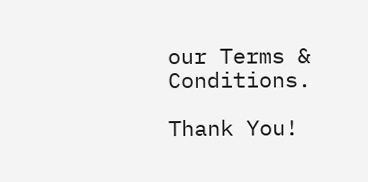our Terms & Conditions.

Thank You!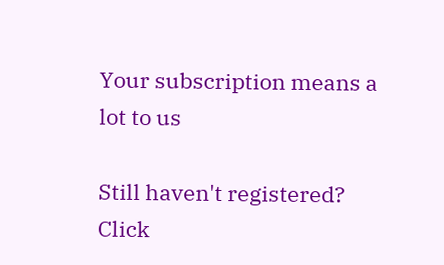Your subscription means a lot to us

Still haven't registered? Click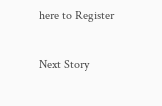here to Register

Next Story